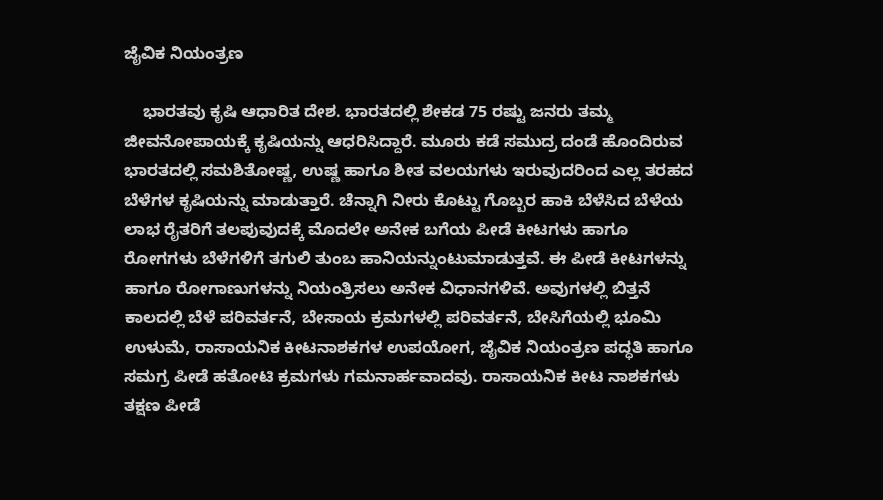ಜೈವಿಕ ನಿಯಂತ್ರಣ

    ಭಾರತವು ಕೃಷಿ ಆಧಾರಿತ ದೇಶ. ಭಾರತದಲ್ಲಿ ಶೇಕಡ 75 ರಷ್ಟು ಜನರು ತಮ್ಮ ಜೀವನೋಪಾಯಕ್ಕೆ ಕೃಷಿಯನ್ನು ಆಧರಿಸಿದ್ದಾರೆ. ಮೂರು ಕಡೆ ಸಮುದ್ರ ದಂಡೆ ಹೊಂದಿರುವ ಭಾರತದಲ್ಲಿ ಸಮಶಿತೋಷ್ಣ, ಉಷ್ಣ ಹಾಗೂ ಶೀತ ವಲಯಗಳು ಇರುವುದರಿಂದ ಎಲ್ಲ ತರಹದ ಬೆಳೆಗಳ ಕೃಷಿಯನ್ನು ಮಾಡುತ್ತಾರೆ. ಚೆನ್ನಾಗಿ ನೀರು ಕೊಟ್ಟು ಗೊಬ್ಬರ ಹಾಕಿ ಬೆಳೆಸಿದ ಬೆಳೆಯ ಲಾಭ ರೈತರಿಗೆ ತಲಪುವುದಕ್ಕೆ ಮೊದಲೇ ಅನೇಕ ಬಗೆಯ ಪೀಡೆ ಕೀಟಗಳು ಹಾಗೂ ರೋಗಗಳು ಬೆಳೆಗಳಿಗೆ ತಗುಲಿ ತುಂಬ ಹಾನಿಯನ್ನುಂಟುಮಾಡುತ್ತವೆ. ಈ ಪೀಡೆ ಕೀಟಗಳನ್ನು ಹಾಗೂ ರೋಗಾಣುಗಳನ್ನು ನಿಯಂತ್ರಿಸಲು ಅನೇಕ ವಿಧಾನಗಳಿವೆ. ಅವುಗಳಲ್ಲಿ ಬಿತ್ತನೆ ಕಾಲದಲ್ಲಿ ಬೆಳೆ ಪರಿವರ್ತನೆ, ಬೇಸಾಯ ಕ್ರಮಗಳಲ್ಲಿ ಪರಿವರ್ತನೆ, ಬೇಸಿಗೆಯಲ್ಲಿ ಭೂಮಿ ಉಳುಮೆ, ರಾಸಾಯನಿಕ ಕೀಟನಾಶಕಗಳ ಉಪಯೋಗ, ಜೈವಿಕ ನಿಯಂತ್ರಣ ಪದ್ಧತಿ ಹಾಗೂ ಸಮಗ್ರ ಪೀಡೆ ಹತೋಟಿ ಕ್ರಮಗಳು ಗಮನಾರ್ಹವಾದವು. ರಾಸಾಯನಿಕ ಕೀಟ ನಾಶಕಗಳು ತಕ್ಷಣ ಪೀಡೆ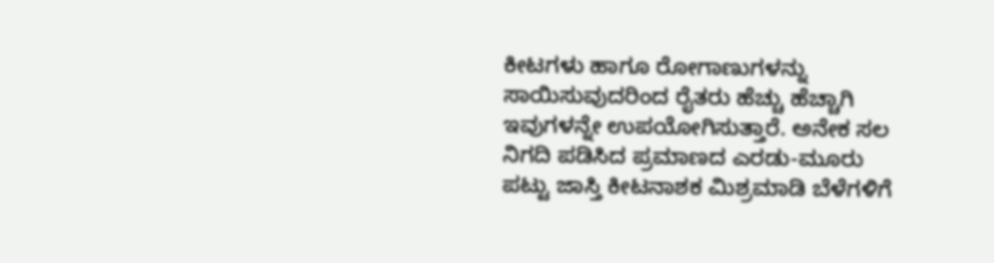ಕೀಟಗಳು ಹಾಗೂ ರೋಗಾಣುಗಳನ್ನು ಸಾಯಿಸುವುದರಿಂದ ರೈತರು ಹೆಚ್ಚು ಹೆಚ್ಚಾಗಿ ಇವುಗಳನ್ನೇ ಉಪಯೋಗಿಸುತ್ತಾರೆ. ಅನೇಕ ಸಲ ನಿಗದಿ ಪಡಿಸಿದ ಪ್ರಮಾಣದ ಎರಡು-ಮೂರು ಪಟ್ಟು ಜಾಸ್ತಿ ಕೀಟನಾಶಕ ಮಿಶ್ರಮಾಡಿ ಬೆಳೆಗಳಿಗೆ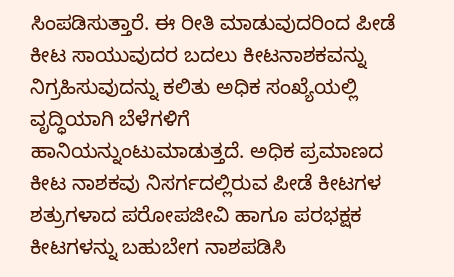ಸಿಂಪಡಿಸುತ್ತಾರೆ. ಈ ರೀತಿ ಮಾಡುವುದರಿಂದ ಪೀಡೆ ಕೀಟ ಸಾಯುವುದರ ಬದಲು ಕೀಟನಾಶಕವನ್ನು ನಿಗ್ರಹಿಸುವುದನ್ನು ಕಲಿತು ಅಧಿಕ ಸಂಖ್ಯೆಯಲ್ಲಿ ವೃದ್ಧಿಯಾಗಿ ಬೆಳೆಗಳಿಗೆ ಹಾನಿಯನ್ನುಂಟುಮಾಡುತ್ತದೆ. ಅಧಿಕ ಪ್ರಮಾಣದ ಕೀಟ ನಾಶಕವು ನಿಸರ್ಗದಲ್ಲಿರುವ ಪೀಡೆ ಕೀಟಗಳ ಶತ್ರುಗಳಾದ ಪರೋಪಜೀವಿ ಹಾಗೂ ಪರಭಕ್ಷಕ ಕೀಟಗಳನ್ನು ಬಹುಬೇಗ ನಾಶಪಡಿಸಿ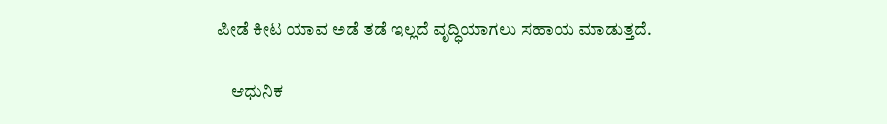ಪೀಡೆ ಕೀಟ ಯಾವ ಅಡೆ ತಡೆ ಇಲ್ಲದೆ ವೃದ್ಧಿಯಾಗಲು ಸಹಾಯ ಮಾಡುತ್ತದೆ.

    ಆಧುನಿಕ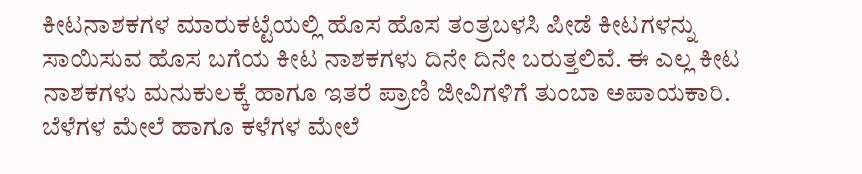ಕೀಟನಾಶಕಗಳ ಮಾರುಕಟ್ಟೆಯಲ್ಲಿ ಹೊಸ ಹೊಸ ತಂತ್ರಬಳಸಿ ಪೀಡೆ ಕೀಟಗಳನ್ನು ಸಾಯಿಸುವ ಹೊಸ ಬಗೆಯ ಕೀಟ ನಾಶಕಗಳು ದಿನೇ ದಿನೇ ಬರುತ್ತಲಿವೆ. ಈ ಎಲ್ಲ ಕೀಟ ನಾಶಕಗಳು ಮನುಕುಲಕ್ಕೆ ಹಾಗೂ ಇತರೆ ಪ್ರಾಣಿ ಜೀವಿಗಳಿಗೆ ತುಂಬಾ ಅಪಾಯಕಾರಿ. ಬೆಳೆಗಳ ಮೇಲೆ ಹಾಗೂ ಕಳೆಗಳ ಮೇಲೆ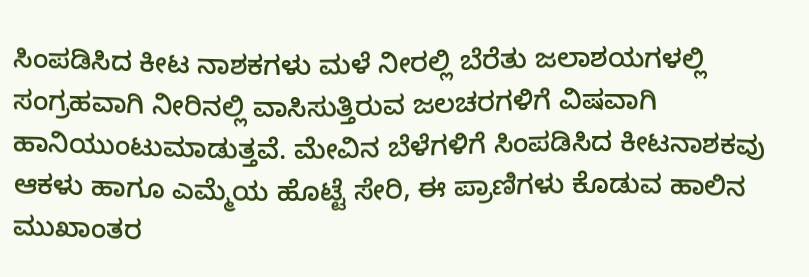ಸಿಂಪಡಿಸಿದ ಕೀಟ ನಾಶಕಗಳು ಮಳೆ ನೀರಲ್ಲಿ ಬೆರೆತು ಜಲಾಶಯಗಳಲ್ಲಿ ಸಂಗ್ರಹವಾಗಿ ನೀರಿನಲ್ಲಿ ವಾಸಿಸುತ್ತಿರುವ ಜಲಚರಗಳಿಗೆ ವಿಷವಾಗಿ ಹಾನಿಯುಂಟುಮಾಡುತ್ತವೆ. ಮೇವಿನ ಬೆಳೆಗಳಿಗೆ ಸಿಂಪಡಿಸಿದ ಕೀಟನಾಶಕವು ಆಕಳು ಹಾಗೂ ಎಮ್ಮೆಯ ಹೊಟ್ಟೆ ಸೇರಿ, ಈ ಪ್ರಾಣಿಗಳು ಕೊಡುವ ಹಾಲಿನ ಮುಖಾಂತರ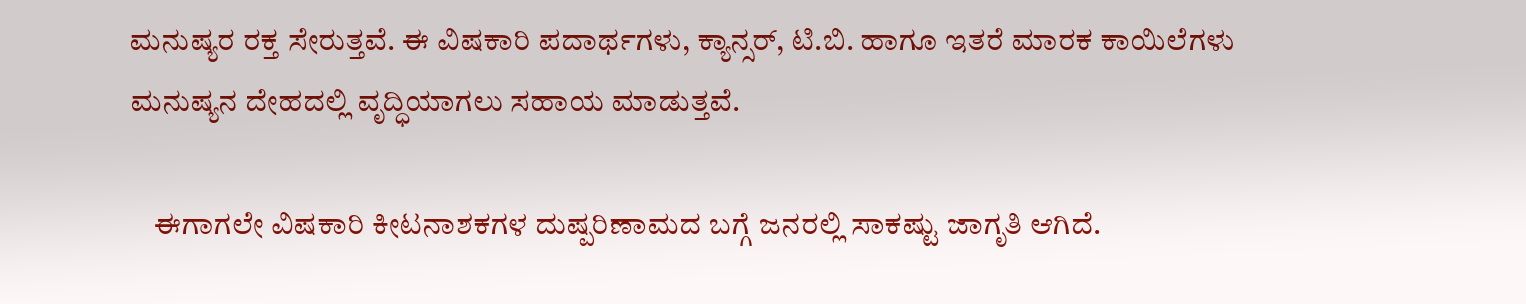ಮನುಷ್ಯರ ರಕ್ತ ಸೇರುತ್ತವೆ. ಈ ವಿಷಕಾರಿ ಪದಾರ್ಥಗಳು, ಕ್ಯಾನ್ಸರ್, ಟಿ.ಬಿ. ಹಾಗೂ ಇತರೆ ಮಾರಕ ಕಾಯಿಲೆಗಳು ಮನುಷ್ಯನ ದೇಹದಲ್ಲಿ ವೃದ್ಧಿಯಾಗಲು ಸಹಾಯ ಮಾಡುತ್ತವೆ.

    ಈಗಾಗಲೇ ವಿಷಕಾರಿ ಕೀಟನಾಶಕಗಳ ದುಷ್ಪರಿಣಾಮದ ಬಗ್ಗೆ ಜನರಲ್ಲಿ ಸಾಕಷ್ಟು ಜಾಗೃತಿ ಆಗಿದೆ.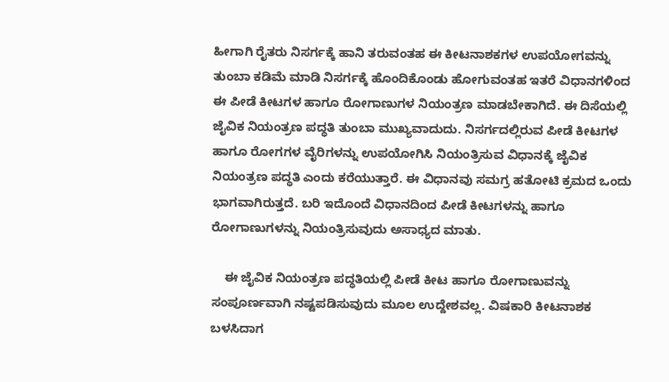ಹೀಗಾಗಿ ರೈತರು ನಿಸರ್ಗಕ್ಕೆ ಹಾನಿ ತರುವಂತಹ ಈ ಕೀಟನಾಶಕಗಳ ಉಪಯೋಗವನ್ನು ತುಂಬಾ ಕಡಿಮೆ ಮಾಡಿ ನಿಸರ್ಗಕ್ಕೆ ಹೊಂದಿಕೊಂಡು ಹೋಗುವಂತಹ ಇತರೆ ವಿಧಾನಗಳಿಂದ ಈ ಪೀಡೆ ಕೀಟಗಳ ಹಾಗೂ ರೋಗಾಣುಗಳ ನಿಯಂತ್ರಣ ಮಾಡಬೇಕಾಗಿದೆ. ಈ ದಿಸೆಯಲ್ಲಿ ಜೈವಿಕ ನಿಯಂತ್ರಣ ಪದ್ಧತಿ ತುಂಬಾ ಮುಖ್ಯವಾದುದು. ನಿಸರ್ಗದಲ್ಲಿರುವ ಪೀಡೆ ಕೀಟಗಳ ಹಾಗೂ ರೋಗಗಳ ವೈರಿಗಳನ್ನು ಉಪಯೋಗಿಸಿ ನಿಯಂತ್ರಿಸುವ ವಿಧಾನಕ್ಕೆ ಜೈವಿಕ ನಿಯಂತ್ರಣ ಪದ್ಧತಿ ಎಂದು ಕರೆಯುತ್ತಾರೆ. ಈ ವಿಧಾನವು ಸಮಗ್ರ ಹತೋಟಿ ಕ್ರಮದ ಒಂದು ಭಾಗವಾಗಿರುತ್ತದೆ. ಬರಿ ಇದೊಂದೆ ವಿಧಾನದಿಂದ ಪೀಡೆ ಕೀಟಗಳನ್ನು ಹಾಗೂ ರೋಗಾಣುಗಳನ್ನು ನಿಯಂತ್ರಿಸುವುದು ಅಸಾಧ್ಯದ ಮಾತು.

    ಈ ಜೈವಿಕ ನಿಯಂತ್ರಣ ಪದ್ಧತಿಯಲ್ಲಿ ಪೀಡೆ ಕೀಟ ಹಾಗೂ ರೋಗಾಣುವನ್ನು ಸಂಪೂರ್ಣವಾಗಿ ನಷ್ಟಪಡಿಸುವುದು ಮೂಲ ಉದ್ದೇಶವಲ್ಲ. ವಿಷಕಾರಿ ಕೀಟನಾಶಕ ಬಳಸಿದಾಗ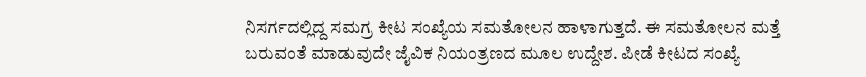ನಿಸರ್ಗದಲ್ಲಿದ್ದ ಸಮಗ್ರ ಕೀಟ ಸಂಖ್ಯೆಯ ಸಮತೋಲನ ಹಾಳಾಗುತ್ತದೆ. ಈ ಸಮತೋಲನ ಮತ್ತೆ ಬರುವಂತೆ ಮಾಡುವುದೇ ಜೈವಿಕ ನಿಯಂತ್ರಣದ ಮೂಲ ಉದ್ದೇಶ. ಪೀಡೆ ಕೀಟದ ಸಂಖ್ಯೆ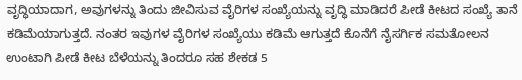ವೃದ್ಧಿಯಾದಾಗ, ಅವುಗಳನ್ನು ತಿಂದು ಜೀವಿಸುವ ವೈರಿಗಳ ಸಂಖ್ಯೆಯನ್ನು ವೃದ್ಧಿ ಮಾಡಿದರೆ ಪೀಡೆ ಕೀಟದ ಸಂಖ್ಯೆ ತಾನೆ ಕಡಿಮೆಯಾಗುತ್ತದೆ. ನಂತರ ಇವುಗಳ ವೈರಿಗಳ ಸಂಖ್ಯೆಯು ಕಡಿಮೆ ಆಗುತ್ತದೆ ಕೊನೆಗೆ ನೈಸರ್ಗಿಕ ಸಮತೋಲನ ಉಂಟಾಗಿ ಪೀಡೆ ಕೀಟ ಬೆಳೆಯನ್ನು ತಿಂದರೂ ಸಹ ಶೇಕಡ 5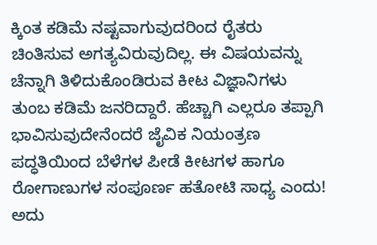ಕ್ಕಿಂತ ಕಡಿಮೆ ನಷ್ಟವಾಗುವುದರಿಂದ ರೈತರು ಚಿಂತಿಸುವ ಅಗತ್ಯವಿರುವುದಿಲ್ಲ. ಈ ವಿಷಯವನ್ನು ಚೆನ್ನಾಗಿ ತಿಳಿದುಕೊಂಡಿರುವ ಕೀಟ ವಿಜ್ಞಾನಿಗಳು ತುಂಬ ಕಡಿಮೆ ಜನರಿದ್ದಾರೆ. ಹೆಚ್ಚಾಗಿ ಎಲ್ಲರೂ ತಪ್ಪಾಗಿ ಭಾವಿಸುವುದೇನೆಂದರೆ ಜೈವಿಕ ನಿಯಂತ್ರಣ ಪದ್ಧತಿಯಿಂದ ಬೆಳೆಗಳ ಪೀಡೆ ಕೀಟಗಳ ಹಾಗೂ ರೋಗಾಣುಗಳ ಸಂಪೂರ್ಣ ಹತೋಟಿ ಸಾಧ್ಯ ಎಂದು! ಅದು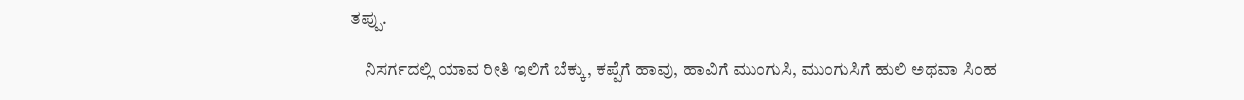ತಪ್ಪು.

    ನಿಸರ್ಗದಲ್ಲಿ ಯಾವ ರೀತಿ ಇಲಿಗೆ ಬೆಕ್ಕು, ಕಪ್ಪೆಗೆ ಹಾವು, ಹಾವಿಗೆ ಮುಂಗುಸಿ, ಮುಂಗುಸಿಗೆ ಹುಲಿ ಅಥವಾ ಸಿಂಹ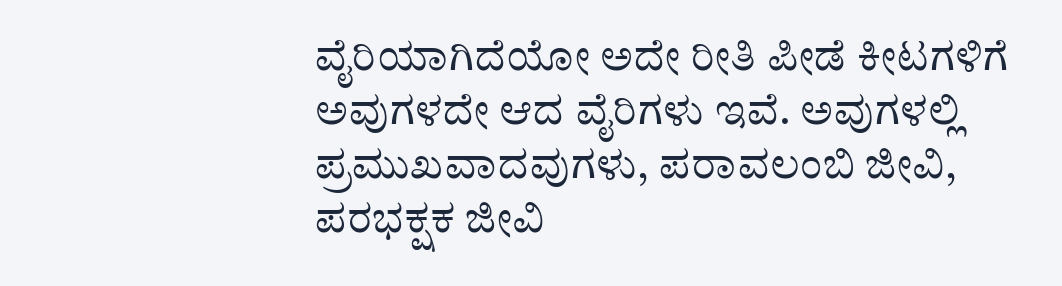ವೈರಿಯಾಗಿದೆಯೋ ಅದೇ ರೀತಿ ಪೀಡೆ ಕೀಟಗಳಿಗೆ ಅವುಗಳದೇ ಆದ ವೈರಿಗಳು ಇವೆ. ಅವುಗಳಲ್ಲಿ ಪ್ರಮುಖವಾದವುಗಳು, ಪರಾವಲಂಬಿ ಜೀವಿ, ಪರಭಕ್ಷಕ ಜೀವಿ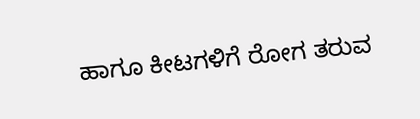ಹಾಗೂ ಕೀಟಗಳಿಗೆ ರೋಗ ತರುವ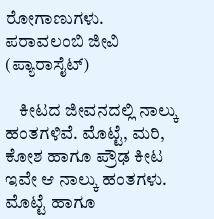ರೋಗಾಣುಗಳು.
ಪರಾವಲಂಬಿ ಜೀವಿ (ಪ್ಯಾರಾಸೈಟ್)

    ಕೀಟದ ಜೀವನದಲ್ಲಿ ನಾಲ್ಕು ಹಂತಗಳಿವೆ. ಮೊಟ್ಟೆ, ಮರಿ, ಕೋಶ ಹಾಗೂ ಪ್ರೌಢ ಕೀಟ ಇವೇ ಆ ನಾಲ್ಕು ಹಂತಗಳು. ಮೊಟ್ಟೆ ಹಾಗೂ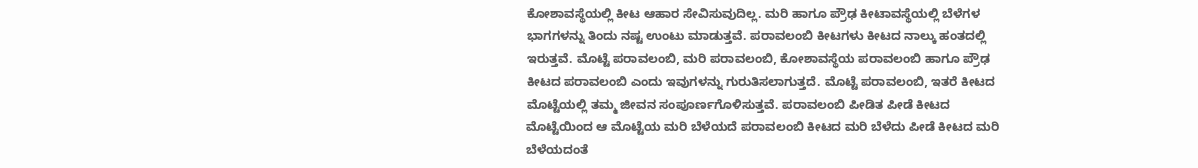ಕೋಶಾವಸ್ಥೆಯಲ್ಲಿ ಕೀಟ ಆಹಾರ ಸೇವಿಸುವುದಿಲ್ಲ. ಮರಿ ಹಾಗೂ ಪ್ರೌಢ ಕೀಟಾವಸ್ಥೆಯಲ್ಲಿ ಬೆಳೆಗಳ ಭಾಗಗಳನ್ನು ತಿಂದು ನಷ್ಟ ಉಂಟು ಮಾಡುತ್ತವೆ. ಪರಾವಲಂಬಿ ಕೀಟಗಳು ಕೀಟದ ನಾಲ್ಕು ಹಂತದಲ್ಲಿ ಇರುತ್ತವೆ. ಮೊಟ್ಟೆ ಪರಾವಲಂಬಿ, ಮರಿ ಪರಾವಲಂಬಿ, ಕೋಶಾವಸ್ಥೆಯ ಪರಾವಲಂಬಿ ಹಾಗೂ ಪ್ರೌಢ ಕೀಟದ ಪರಾವಲಂಬಿ ಎಂದು ಇವುಗಳನ್ನು ಗುರುತಿಸಲಾಗುತ್ತದೆ. ಮೊಟ್ಟೆ ಪರಾವಲಂಬಿ, ಇತರೆ ಕೀಟದ ಮೊಟ್ಟೆಯಲ್ಲಿ ತಮ್ಮ ಜೀವನ ಸಂಪೂರ್ಣಗೊಳಿಸುತ್ತವೆ. ಪರಾವಲಂಬಿ ಪೀಡಿತ ಪೀಡೆ ಕೀಟದ ಮೊಟ್ಟೆಯಿಂದ ಆ ಮೊಟ್ಟೆಯ ಮರಿ ಬೆಳೆಯದೆ ಪರಾವಲಂಬಿ ಕೀಟದ ಮರಿ ಬೆಳೆದು ಪೀಡೆ ಕೀಟದ ಮರಿ ಬೆಳೆಯದಂತೆ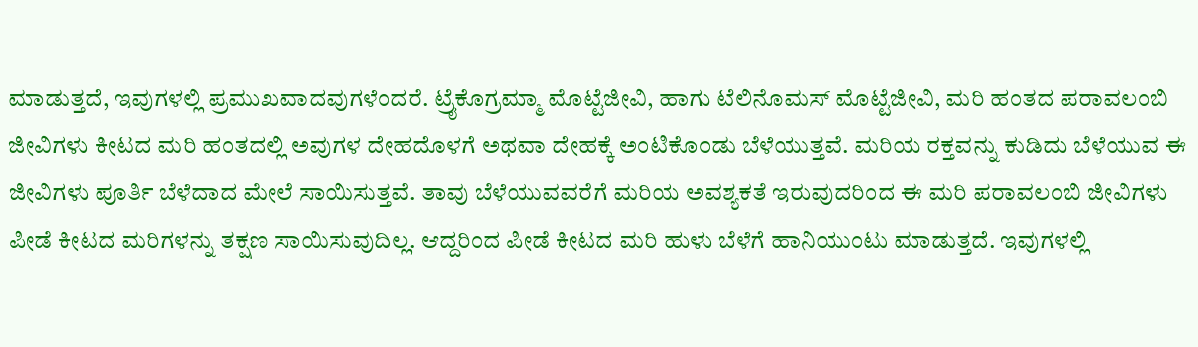ಮಾಡುತ್ತದೆ, ಇವುಗಳಲ್ಲಿ ಪ್ರಮುಖವಾದವುಗಳೆಂದರೆ. ಟ್ರೈಕೊಗ್ರಮ್ಮಾ ಮೊಟ್ಟೆಜೀವಿ, ಹಾಗು ಟೆಲಿನೊಮಸ್ ಮೊಟ್ಟೆಜೀವಿ, ಮರಿ ಹಂತದ ಪರಾವಲಂಬಿ ಜೀವಿಗಳು ಕೀಟದ ಮರಿ ಹಂತದಲ್ಲಿ ಅವುಗಳ ದೇಹದೊಳಗೆ ಅಥವಾ ದೇಹಕ್ಕೆ ಅಂಟಿಕೊಂಡು ಬೆಳೆಯುತ್ತವೆ. ಮರಿಯ ರಕ್ತವನ್ನು ಕುಡಿದು ಬೆಳೆಯುವ ಈ ಜೀವಿಗಳು ಪೂರ್ತಿ ಬೆಳೆದಾದ ಮೇಲೆ ಸಾಯಿಸುತ್ತವೆ. ತಾವು ಬೆಳೆಯುವವರೆಗೆ ಮರಿಯ ಅವಶ್ಯಕತೆ ಇರುವುದರಿಂದ ಈ ಮರಿ ಪರಾವಲಂಬಿ ಜೀವಿಗಳು ಪೀಡೆ ಕೀಟದ ಮರಿಗಳನ್ನು ತಕ್ಷಣ ಸಾಯಿಸುವುದಿಲ್ಲ. ಆದ್ದರಿಂದ ಪೀಡೆ ಕೀಟದ ಮರಿ ಹುಳು ಬೆಳೆಗೆ ಹಾನಿಯುಂಟು ಮಾಡುತ್ತದೆ. ಇವುಗಳಲ್ಲಿ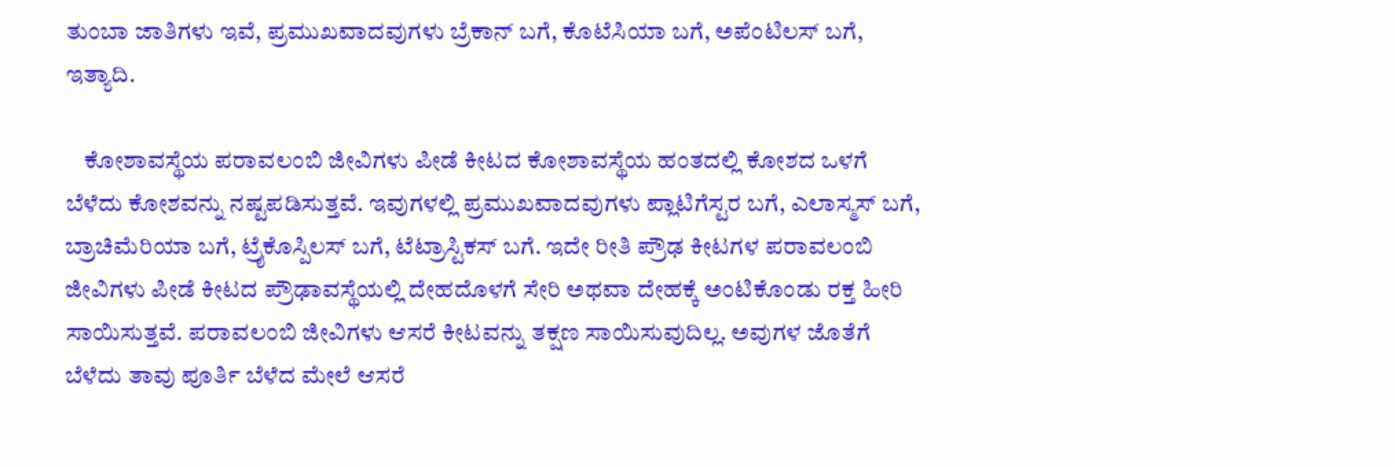ತುಂಬಾ ಜಾತಿಗಳು ಇವೆ, ಪ್ರಮುಖವಾದವುಗಳು ಬ್ರೆಕಾನ್ ಬಗೆ, ಕೊಟೆಸಿಯಾ ಬಗೆ, ಅಪೆಂಟಿಲಸ್ ಬಗೆ, ಇತ್ಯಾದಿ.

    ಕೋಶಾವಸ್ಥೆಯ ಪರಾವಲಂಬಿ ಜೀವಿಗಳು ಪೀಡೆ ಕೀಟದ ಕೋಶಾವಸ್ಥೆಯ ಹಂತದಲ್ಲಿ ಕೋಶದ ಒಳಗೆ ಬೆಳೆದು ಕೋಶವನ್ನು ನಷ್ಟಪಡಿಸುತ್ತವೆ. ಇವುಗಳಲ್ಲಿ ಪ್ರಮುಖವಾದವುಗಳು ಪ್ಲಾಟಿಗೆಸ್ಟರ ಬಗೆ, ಎಲಾಸ್ಮಸ್ ಬಗೆ, ಬ್ರಾಚಿಮೆರಿಯಾ ಬಗೆ, ಟ್ರೈಕೊಸ್ಪಿಲಸ್ ಬಗೆ, ಟೆಟ್ರಾಸ್ಟಿಕಸ್ ಬಗೆ. ಇದೇ ರೀತಿ ಪ್ರೌಢ ಕೀಟಗಳ ಪರಾವಲಂಬಿ ಜೀವಿಗಳು ಪೀಡೆ ಕೀಟದ ಪ್ರೌಢಾವಸ್ಥೆಯಲ್ಲಿ ದೇಹದೊಳಗೆ ಸೇರಿ ಅಥವಾ ದೇಹಕ್ಕೆ ಅಂಟಿಕೊಂಡು ರಕ್ತ ಹೀರಿ ಸಾಯಿಸುತ್ತವೆ. ಪರಾವಲಂಬಿ ಜೀವಿಗಳು ಆಸರೆ ಕೀಟವನ್ನು ತಕ್ಷಣ ಸಾಯಿಸುವುದಿಲ್ಲ. ಅವುಗಳ ಜೊತೆಗೆ ಬೆಳೆದು ತಾವು ಪೂರ್ತಿ ಬೆಳೆದ ಮೇಲೆ ಆಸರೆ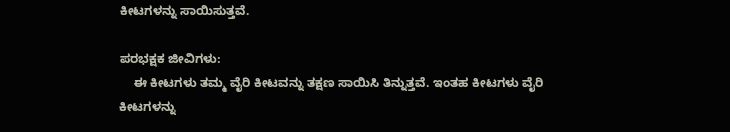ಕೀಟಗಳನ್ನು ಸಾಯಿಸುತ್ತವೆ.

ಪರಭಕ್ಷಕ ಜೀವಿಗಳು:
    ಈ ಕೀಟಗಳು ತಮ್ಮ ವೈರಿ ಕೀಟವನ್ನು ತಕ್ಷಣ ಸಾಯಿಸಿ ತಿನ್ನುತ್ತವೆ. ಇಂತಹ ಕೀಟಗಳು ವೈರಿ ಕೀಟಗಳನ್ನು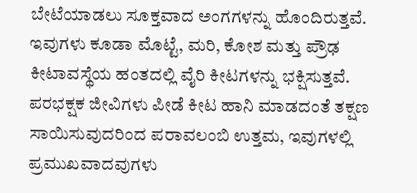ಬೇಟೆಯಾಡಲು ಸೂಕ್ತವಾದ ಅಂಗಗಳನ್ನು ಹೊಂದಿರುತ್ತವೆ. ಇವುಗಳು ಕೂಡಾ ಮೊಟ್ಟೆ, ಮರಿ, ಕೋಶ ಮತ್ತು ಪ್ರೌಢ ಕೀಟಾವಸ್ಥೆಯ ಹಂತದಲ್ಲಿ ವೈರಿ ಕೀಟಗಳನ್ನು ಭಕ್ಷಿಸುತ್ತವೆ. ಪರಭಕ್ಷಕ ಜೀವಿಗಳು ಪೀಡೆ ಕೀಟ ಹಾನಿ ಮಾಡದಂತೆ ತಕ್ಷಣ ಸಾಯಿಸುವುದರಿಂದ ಪರಾವಲಂಬಿ ಉತ್ತಮ, ಇವುಗಳಲ್ಲಿ ಪ್ರಮುಖವಾದವುಗಳು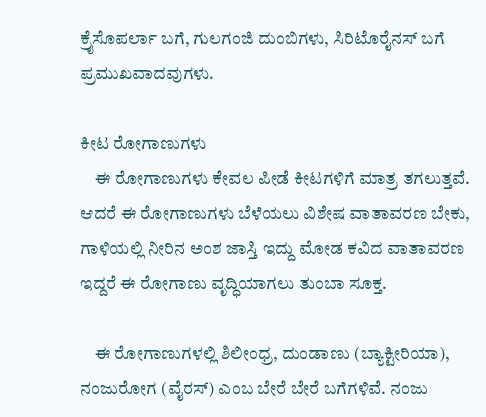ಕ್ರೈಸೊಪರ್ಲಾ ಬಗೆ, ಗುಲಗಂಜಿ ದುಂಬಿಗಳು, ಸಿರಿಟೊರೈನಸ್ ಬಗೆ ಪ್ರಮುಖವಾದವುಗಳು.

ಕೀಟ ರೋಗಾಣುಗಳು
    ಈ ರೋಗಾಣುಗಳು ಕೇವಲ ಪೀಡೆ ಕೀಟಗಳಿಗೆ ಮಾತ್ರ ತಗಲುತ್ತವೆ. ಆದರೆ ಈ ರೋಗಾಣುಗಳು ಬೆಳೆಯಲು ವಿಶೇಷ ವಾತಾವರಣ ಬೇಕು, ಗಾಳಿಯಲ್ಲಿ ನೀರಿನ ಅಂಶ ಜಾಸ್ತಿ ಇದ್ದು ಮೋಡ ಕವಿದ ವಾತಾವರಣ ಇದ್ದರೆ ಈ ರೋಗಾಣು ವೃದ್ಧಿಯಾಗಲು ತುಂಬಾ ಸೂಕ್ತ.

    ಈ ರೋಗಾಣುಗಳಲ್ಲಿ ಶಿಲೀಂಧ್ರ, ದುಂಡಾಣು (ಬ್ಯಾಕ್ಟೀರಿಯಾ), ನಂಜುರೋಗ (ವೈರಸ್) ಎಂಬ ಬೇರೆ ಬೇರೆ ಬಗೆಗಳಿವೆ. ನಂಜು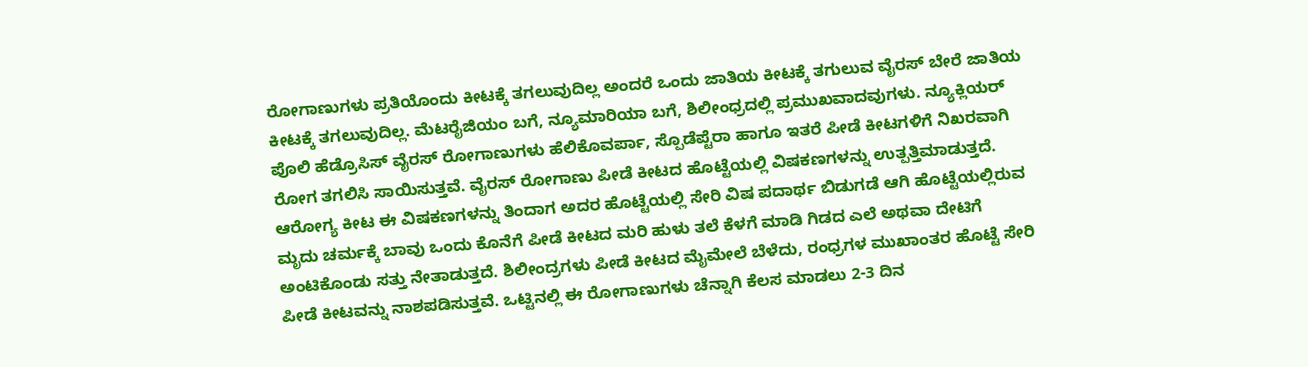ರೋಗಾಣುಗಳು ಪ್ರತಿಯೊಂದು ಕೀಟಕ್ಕೆ ತಗಲುವುದಿಲ್ಲ ಅಂದರೆ ಒಂದು ಜಾತಿಯ ಕೀಟಕ್ಕೆ ತಗುಲುವ ವೈರಸ್ ಬೇರೆ ಜಾತಿಯ ಕೀಟಕ್ಕೆ ತಗಲುವುದಿಲ್ಲ. ಮೆಟರೈಜಿಯಂ ಬಗೆ, ನ್ಯೂಮಾರಿಯಾ ಬಗೆ, ಶಿಲೀಂಧ್ರದಲ್ಲಿ ಪ್ರಮುಖವಾದವುಗಳು. ನ್ಯೂಕ್ಲಿಯರ್ ಪೊಲಿ ಹೆಡ್ರೊಸಿಸ್ ವೈರಸ್ ರೋಗಾಣುಗಳು ಹೆಲಿಕೊವರ್ಪಾ, ಸ್ಪೊಡೆಪ್ಟೆರಾ ಹಾಗೂ ಇತರೆ ಪೀಡೆ ಕೀಟಗಳಿಗೆ ನಿಖರವಾಗಿ ರೋಗ ತಗಲಿಸಿ ಸಾಯಿಸುತ್ತವೆ. ವೈರಸ್ ರೋಗಾಣು ಪೀಡೆ ಕೀಟದ ಹೊಟ್ಟೆಯಲ್ಲಿ ವಿಷಕಣಗಳನ್ನು ಉತ್ಪತ್ತಿಮಾಡುತ್ತದೆ. ಆರೋಗ್ಯ ಕೀಟ ಈ ವಿಷಕಣಗಳನ್ನು ತಿಂದಾಗ ಅದರ ಹೊಟ್ಟೆಯಲ್ಲಿ ಸೇರಿ ವಿಷ ಪದಾರ್ಥ ಬಿಡುಗಡೆ ಆಗಿ ಹೊಟ್ಟೆಯಲ್ಲಿರುವ ಮೃದು ಚರ್ಮಕ್ಕೆ ಬಾವು ಒಂದು ಕೊನೆಗೆ ಪೀಡೆ ಕೀಟದ ಮರಿ ಹುಳು ತಲೆ ಕೆಳಗೆ ಮಾಡಿ ಗಿಡದ ಎಲೆ ಅಥವಾ ದೇಟಿಗೆ ಅಂಟಿಕೊಂಡು ಸತ್ತು ನೇತಾಡುತ್ತದೆ. ಶಿಲೀಂದ್ರಗಳು ಪೀಡೆ ಕೀಟದ ಮೈಮೇಲೆ ಬೆಳೆದು, ರಂಧ್ರಗಳ ಮುಖಾಂತರ ಹೊಟ್ಟೆ ಸೇರಿ ಪೀಡೆ ಕೀಟವನ್ನು ನಾಶಪಡಿಸುತ್ತವೆ. ಒಟ್ಟಿನಲ್ಲಿ ಈ ರೋಗಾಣುಗಳು ಚೆನ್ನಾಗಿ ಕೆಲಸ ಮಾಡಲು 2-3 ದಿನ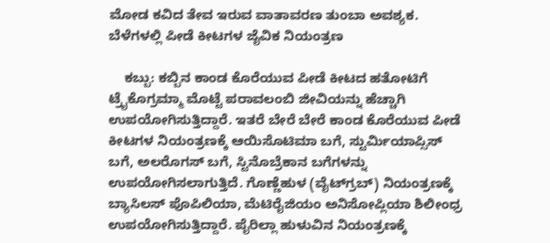ಮೋಡ ಕವಿದ ತೇವ ಇರುವ ವಾತಾವರಣ ತುಂಬಾ ಅವಶ್ಯಕ.
ಬೆಳೆಗಳಲ್ಲಿ ಪೀಡೆ ಕೀಟಗಳ ಜೈವಿಕ ನಿಯಂತ್ರಣ

    ಕಬ್ಬು: ಕಬ್ಬಿನ ಕಾಂಡ ಕೊರೆಯುವ ಪೀಡೆ ಕೀಟದ ಹತೋಟಿಗೆ ಟ್ರೈಕೊಗ್ರಮ್ಮಾ ಮೊಟ್ಟೆ ಪರಾವಲಂಬಿ ಜೀವಿಯನ್ನು ಹೆಚ್ಚಾಗಿ ಉಪಯೋಗಿಸುತ್ತಿದ್ದಾರೆ. ಇತರೆ ಬೇರೆ ಬೇರೆ ಕಾಂಡ ಕೊರೆಯುವ ಪೀಡೆ ಕೀಟಗಳ ನಿಯಂತ್ರಣಕ್ಕೆ ಆಯಿಸೊಟಿಮಾ ಬಗೆ, ಸ್ಟುರ್ಮಿಯಾಪ್ಸಿಸ್ ಬಗೆ, ಅಲರೊಗಸ್ ಬಗೆ, ಸ್ಟಿನೊಬ್ರೆಕಾನ ಬಗೆಗಳನ್ನು ಉಪಯೋಗಿಸಲಾಗುತ್ತಿದೆ. ಗೊಣ್ಣೆಹುಳ (ವೈಟ್‍ಗ್ರಬ್) ನಿಯಂತ್ರಣಕ್ಕೆ ಬ್ಯಾಸಿಲಸ್ ಪೊಪಿಲಿಯಾ, ಮೆಟಿರೈಜಿಯಂ ಅನಿಸೋಪ್ಲಿಯಾ ಶಿಲೀಂಧ್ರ ಉಪಯೋಗಿಸುತ್ತಿದ್ದಾರೆ. ಪೈರಿಲ್ಲಾ ಹುಳುವಿನ ನಿಯಂತ್ರಣಕ್ಕೆ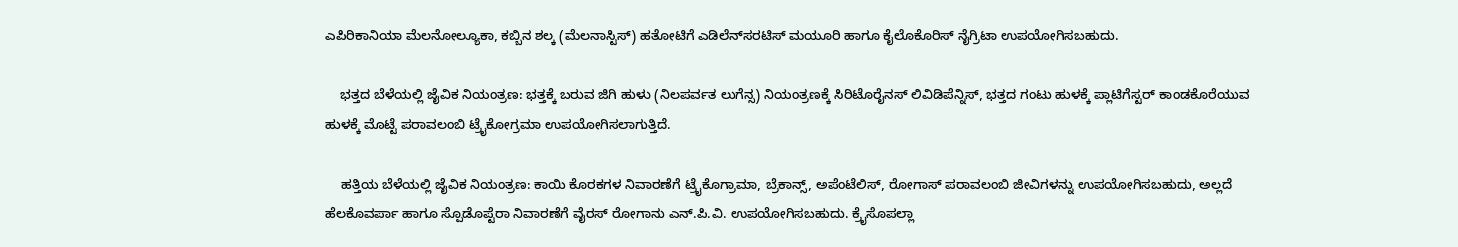ಎಪಿರಿಕಾನಿಯಾ ಮೆಲನೋಲ್ಯೂಕಾ, ಕಬ್ಬಿನ ಶಲ್ಕ (ಮೆಲನಾಸ್ಟಿಸ್) ಹತೋಟಿಗೆ ಎಡಿಲೆನ್‍ಸರಟಿಸ್ ಮಯೂರಿ ಹಾಗೂ ಕೈಲೊಕೊರಿಸ್ ನೈಗ್ರಿಟಾ ಉಪಯೋಗಿಸಬಹುದು.

    ಭತ್ತದ ಬೆಳೆಯಲ್ಲಿ ಜೈವಿಕ ನಿಯಂತ್ರಣ: ಭತ್ತಕ್ಕೆ ಬರುವ ಜಿಗಿ ಹುಳು (ನಿಲಪರ್ವತ ಲುಗೆನ್ಸ) ನಿಯಂತ್ರಣಕ್ಕೆ ಸಿರಿಟೊರೈನಸ್ ಲಿವಿಡಿಪೆನ್ನಿಸ್, ಭತ್ತದ ಗಂಟು ಹುಳಕ್ಕೆ ಪ್ಲಾಟಿಗೆಸ್ಟರ್ ಕಾಂಡಕೊರೆಯುವ ಹುಳಕ್ಕೆ ಮೊಟ್ಟೆ ಪರಾವಲಂಬಿ ಟ್ರೈಕೋಗ್ರಮಾ ಉಪಯೋಗಿಸಲಾಗುತ್ತಿದೆ.

    ಹತ್ತಿಯ ಬೆಳೆಯಲ್ಲಿ ಜೈವಿಕ ನಿಯಂತ್ರಣ: ಕಾಯಿ ಕೊರಕಗಳ ನಿವಾರಣೆಗೆ ಟ್ರೈಕೊಗ್ರಾಮಾ, ಬ್ರೆಕಾನ್ಸ್, ಅಪೆಂಟೆಲಿಸ್, ರೋಗಾಸ್ ಪರಾವಲಂಬಿ ಜೀವಿಗಳನ್ನು ಉಪಯೋಗಿಸಬಹುದು, ಅಲ್ಲದೆ ಹೆಲಕೊವರ್ಪಾ ಹಾಗೂ ಸ್ಪೊಡೊಪ್ಟೆರಾ ನಿವಾರಣೆಗೆ ವೈರಸ್ ರೋಗಾನು ಎನ್.ಪಿ.ವಿ. ಉಪಯೋಗಿಸಬಹುದು. ಕ್ರೈಸೊಪಲ್ಲಾ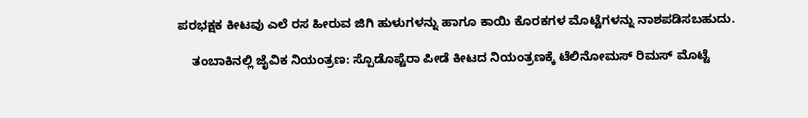ಪರಭಕ್ಷಕ ಕೀಟವು ಎಲೆ ರಸ ಹೀರುವ ಜಿಗಿ ಹುಳುಗಳನ್ನು ಹಾಗೂ ಕಾಯಿ ಕೊರಕಗಳ ಮೊಟ್ಟೆಗಳನ್ನು ನಾಶಪಡಿಸಬಹುದು.

    ತಂಬಾಕಿನಲ್ಲಿ ಜೈವಿಕ ನಿಯಂತ್ರಣ: ಸ್ಪೊಡೊಪ್ಟೆರಾ ಪೀಡೆ ಕೀಟದ ನಿಯಂತ್ರಣಕ್ಕೆ ಟೆಲಿನೋಮಸ್ ರಿಮಸ್ ಮೊಟ್ಟೆ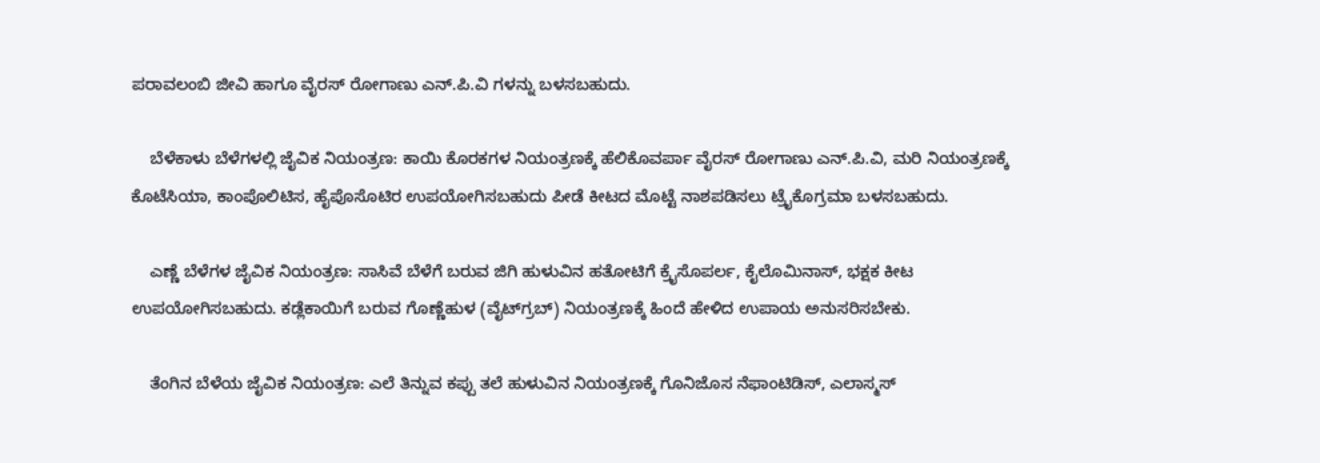ಪರಾವಲಂಬಿ ಜೀವಿ ಹಾಗೂ ವೈರಸ್ ರೋಗಾಣು ಎನ್.ಪಿ.ವಿ ಗಳನ್ನು ಬಳಸಬಹುದು.

    ಬೆಳೆಕಾಳು ಬೆಳೆಗಳಲ್ಲಿ ಜೈವಿಕ ನಿಯಂತ್ರಣ: ಕಾಯಿ ಕೊರಕಗಳ ನಿಯಂತ್ರಣಕ್ಕೆ ಹೆಲಿಕೊವರ್ಪಾ ವೈರಸ್ ರೋಗಾಣು ಎನ್.ಪಿ.ವಿ, ಮರಿ ನಿಯಂತ್ರಣಕ್ಕೆ ಕೊಟೆಸಿಯಾ, ಕಾಂಪೊಲಿಟಿಸ, ಹೈಪೊಸೊಟಿರ ಉಪಯೋಗಿಸಬಹುದು ಪೀಡೆ ಕೀಟದ ಮೊಟ್ಟೆ ನಾಶಪಡಿಸಲು ಟ್ರೈಕೊಗ್ರಮಾ ಬಳಸಬಹುದು.

    ಎಣ್ಣೆ ಬೆಳೆಗಳ ಜೈವಿಕ ನಿಯಂತ್ರಣ: ಸಾಸಿವೆ ಬೆಳೆಗೆ ಬರುವ ಜಿಗಿ ಹುಳುವಿನ ಹತೋಟಿಗೆ ಕ್ರೈಸೊಪರ್ಲ, ಕೈಲೊಮಿನಾಸ್, ಭಕ್ಷಕ ಕೀಟ ಉಪಯೋಗಿಸಬಹುದು. ಕಡ್ಲೆಕಾಯಿಗೆ ಬರುವ ಗೊಣ್ಣೆಹುಳ (ವೈಟ್‍ಗ್ರಬ್) ನಿಯಂತ್ರಣಕ್ಕೆ ಹಿಂದೆ ಹೇಳಿದ ಉಪಾಯ ಅನುಸರಿಸಬೇಕು.

    ತೆಂಗಿನ ಬೆಳೆಯ ಜೈವಿಕ ನಿಯಂತ್ರಣ: ಎಲೆ ತಿನ್ನುವ ಕಪ್ಪು ತಲೆ ಹುಳುವಿನ ನಿಯಂತ್ರಣಕ್ಕೆ ಗೊನಿಜೊಸ ನೆಫಾಂಟಿಡಿಸ್, ಎಲಾಸ್ಮಸ್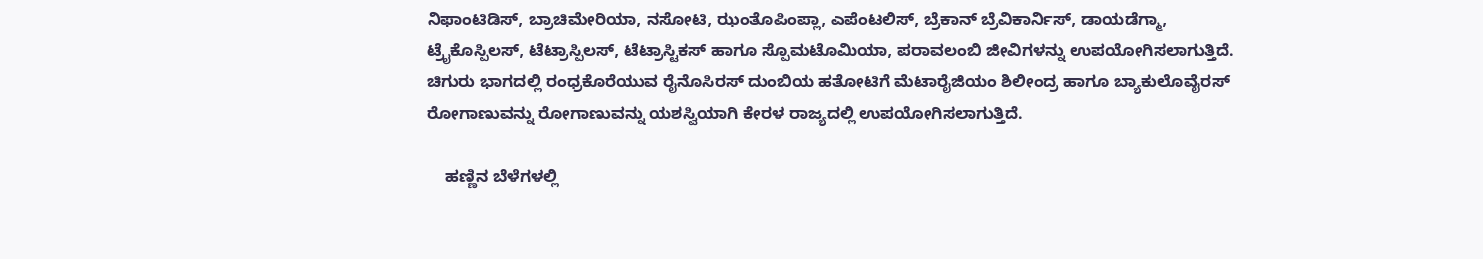ನಿಫಾಂಟಿಡಿಸ್, ಬ್ರಾಚಿಮೇರಿಯಾ, ನಸೋಟಿ, ಝಂತೊಪಿಂಪ್ಲಾ, ಎಪೆಂಟಲಿಸ್, ಬ್ರೆಕಾನ್ ಬ್ರೆವಿಕಾರ್ನಿಸ್, ಡಾಯಡೆಗ್ಮಾ, ಟ್ರೈಕೊಸ್ಪಿಲಸ್, ಟೆಟ್ರಾಸ್ಪಿಲಸ್, ಟೆಟ್ರಾಸ್ಟಿಕಸ್ ಹಾಗೂ ಸ್ಪೊಮಟೊಮಿಯಾ, ಪರಾವಲಂಬಿ ಜೀವಿಗಳನ್ನು ಉಪಯೋಗಿಸಲಾಗುತ್ತಿದೆ. ಚಿಗುರು ಭಾಗದಲ್ಲಿ ರಂಧ್ರಕೊರೆಯುವ ರೈನೊಸಿರಸ್ ದುಂಬಿಯ ಹತೋಟಿಗೆ ಮೆಟಾರೈಜಿಯಂ ಶಿಲೀಂದ್ರ ಹಾಗೂ ಬ್ಯಾಕುಲೊವೈರಸ್ ರೋಗಾಣುವನ್ನು ರೋಗಾಣುವನ್ನು ಯಶಸ್ವಿಯಾಗಿ ಕೇರಳ ರಾಜ್ಯದಲ್ಲಿ ಉಪಯೋಗಿಸಲಾಗುತ್ತಿದೆ.

    ಹಣ್ಣಿನ ಬೆಳೆಗಳಲ್ಲಿ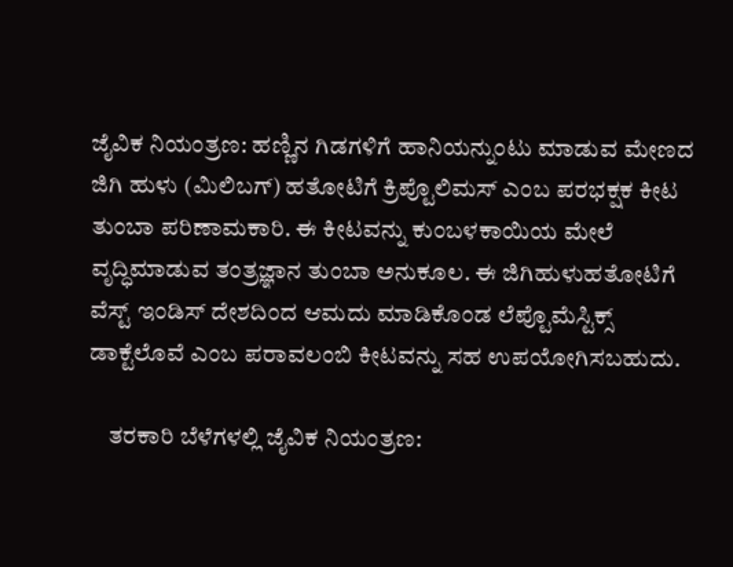ಜೈವಿಕ ನಿಯಂತ್ರಣ: ಹಣ್ಣಿನ ಗಿಡಗಳಿಗೆ ಹಾನಿಯನ್ನುಂಟು ಮಾಡುವ ಮೇಣದ ಜಿಗಿ ಹುಳು (ಮಿಲಿಬಗ್) ಹತೋಟಿಗೆ ಕ್ರಿಪ್ಟೊಲಿಮಸ್ ಎಂಬ ಪರಭಕ್ಷಕ ಕೀಟ ತುಂಬಾ ಪರಿಣಾಮಕಾರಿ. ಈ ಕೀಟವನ್ನು ಕುಂಬಳಕಾಯಿಯ ಮೇಲೆ ವೃದ್ಧಿಮಾಡುವ ತಂತ್ರಜ್ಞಾನ ತುಂಬಾ ಅನುಕೂಲ. ಈ ಜಿಗಿಹುಳುಹತೋಟಿಗೆ ವೆಸ್ಟ್ ಇಂಡಿಸ್ ದೇಶದಿಂದ ಆಮದು ಮಾಡಿಕೊಂಡ ಲೆಪ್ಟೊಮೆಸ್ಟಿಕ್ಸ್ ಡಾಕ್ಟೆಲೊವೆ ಎಂಬ ಪರಾವಲಂಬಿ ಕೀಟವನ್ನು ಸಹ ಉಪಯೋಗಿಸಬಹುದು.

    ತರಕಾರಿ ಬೆಳೆಗಳಲ್ಲಿ ಜೈವಿಕ ನಿಯಂತ್ರಣ: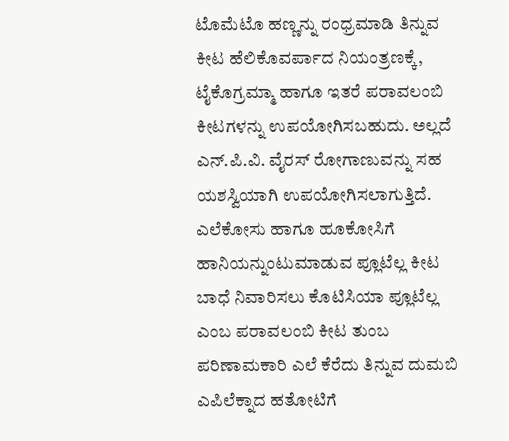ಟೊಮೆಟೊ ಹಣ್ಣನ್ನು ರಂಧ್ರಮಾಡಿ ತಿನ್ನುವ ಕೀಟ ಹೆಲಿಕೊವರ್ಪಾದ ನಿಯಂತ್ರಣಕ್ಕೆ, ಟೈಕೊಗ್ರಮ್ಮಾ ಹಾಗೂ ಇತರೆ ಪರಾವಲಂಬಿ ಕೀಟಗಳನ್ನು ಉಪಯೋಗಿಸಬಹುದು. ಅಲ್ಲದೆ ಎನ್.ಪಿ.ವಿ. ವೈರಸ್ ರೋಗಾಣುವನ್ನು ಸಹ ಯಶಸ್ವಿಯಾಗಿ ಉಪಯೋಗಿಸಲಾಗುತ್ತಿದೆ. ಎಲೆಕೋಸು ಹಾಗೂ ಹೂಕೋಸಿಗೆ ಹಾನಿಯನ್ನುಂಟುಮಾಡುವ ಪ್ಲೂಟೆಲ್ಲ ಕೀಟ ಬಾಧೆ ನಿವಾರಿಸಲು ಕೊಟಿಸಿಯಾ ಪ್ಲೂಟೆಲ್ಲ ಎಂಬ ಪರಾವಲಂಬಿ ಕೀಟ ತುಂಬ ಪರಿಣಾಮಕಾರಿ ಎಲೆ ಕೆರೆದು ತಿನ್ನುವ ದುಮಬಿ ಎಪಿಲೆಕ್ನಾದ ಹತೋಟಿಗೆ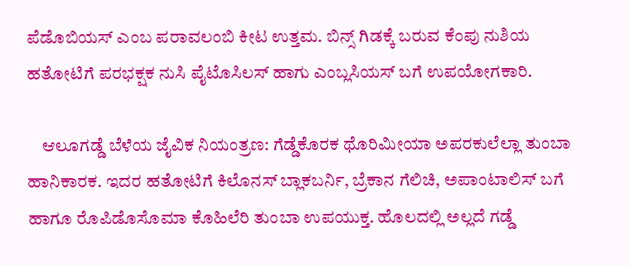ಪೆಡೊಬಿಯಸ್ ಎಂಬ ಪರಾವಲಂಬಿ ಕೀಟ ಉತ್ತಮ. ಬಿನ್ಸ್ ಗಿಡಕ್ಕೆ ಬರುವ ಕೆಂಪು ನುಶಿಯ ಹತೋಟಿಗೆ ಪರಭಕ್ಷಕ ನುಸಿ ಪೈಟೊಸಿಲಸ್ ಹಾಗು ಎಂಬ್ಲಸಿಯಸ್ ಬಗೆ ಉಪಯೋಗಕಾರಿ.

    ಆಲೂಗಡ್ಡೆ ಬೆಳೆಯ ಜೈವಿಕ ನಿಯಂತ್ರಣ: ಗೆಡ್ಡೆಕೊರಕ ಥೊರಿಮೀಯಾ ಅಪರಕುಲೆಲ್ಲಾ ತುಂಬಾ ಹಾನಿಕಾರಕ. ಇದರ ಹತೋಟಿಗೆ ಕಿಲೊನಸ್ ಬ್ಲಾಕಬರ್ನಿ, ಬ್ರೆಕಾನ ಗೆಲಿಚಿ, ಅಪಾಂಟಾಲಿಸ್ ಬಗೆ ಹಾಗೂ ರೊಪಿಡೊಸೊಮಾ ಕೊಹಿಲೆರಿ ತುಂಬಾ ಉಪಯುಕ್ತ. ಹೊಲದಲ್ಲಿ ಅಲ್ಲದೆ ಗಡ್ಡೆ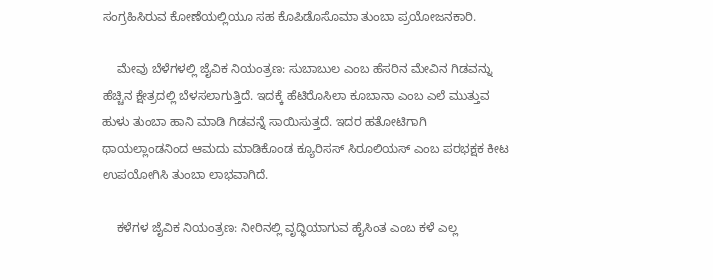ಸಂಗ್ರಹಿಸಿರುವ ಕೋಣೆಯಲ್ಲಿಯೂ ಸಹ ಕೊಪಿಡೊಸೊಮಾ ತುಂಬಾ ಪ್ರಯೋಜನಕಾರಿ.

    ಮೇವು ಬೆಳೆಗಳಲ್ಲಿ ಜೈವಿಕ ನಿಯಂತ್ರಣ: ಸುಬಾಬುಲ ಎಂಬ ಹೆಸರಿನ ಮೇವಿನ ಗಿಡವನ್ನು ಹೆಚ್ಚಿನ ಕ್ಷೇತ್ರದಲ್ಲಿ ಬೆಳಸಲಾಗುತ್ತಿದೆ. ಇದಕ್ಕೆ ಹೆಟಿರೊಸಿಲಾ ಕೂಬಾನಾ ಎಂಬ ಎಲೆ ಮುತ್ತುವ ಹುಳು ತುಂಬಾ ಹಾನಿ ಮಾಡಿ ಗಿಡವನ್ನೆ ಸಾಯಿಸುತ್ತದೆ. ಇದರ ಹತೋಟಿಗಾಗಿ ಥಾಯಲ್ಲಾಂಡನಿಂದ ಆಮದು ಮಾಡಿಕೊಂಡ ಕ್ಯೂರಿಸಸ್ ಸಿರೂಲಿಯಸ್ ಎಂಬ ಪರಭಕ್ಷಕ ಕೀಟ ಉಪಯೋಗಿಸಿ ತುಂಬಾ ಲಾಭವಾಗಿದೆ.

    ಕಳೆಗಳ ಜೈವಿಕ ನಿಯಂತ್ರಣ: ನೀರಿನಲ್ಲಿ ವೃದ್ಧಿಯಾಗುವ ಹೈಸಿಂತ ಎಂಬ ಕಳೆ ಎಲ್ಲ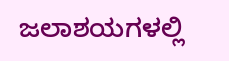ಜಲಾಶಯಗಳಲ್ಲಿ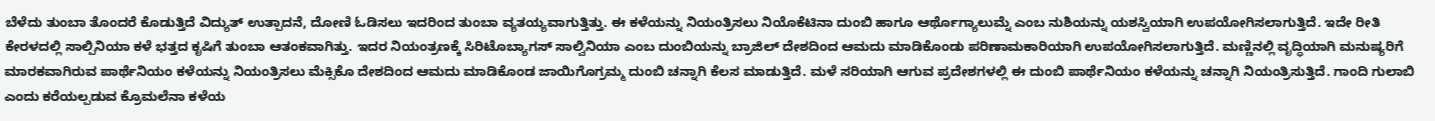ಬೆಳೆದು ತುಂಬಾ ತೊಂದರೆ ಕೊಡುತ್ತಿದೆ ವಿದ್ಯುತ್ ಉತ್ಪಾದನೆ, ದೋಣಿ ಓಡಿಸಲು ಇದರಿಂದ ತುಂಬಾ ವ್ಯತಯ್ಯವಾಗುತ್ತಿತ್ತು. ಈ ಕಳೆಯನ್ನು ನಿಯಂತ್ರಿಸಲು ನಿಯೊಕೆಟಿನಾ ದುಂಬಿ ಹಾಗೂ ಆರ್ಥೊಗ್ಯಾಲುಮ್ನೆ ಎಂಬ ನುಶಿಯನ್ನು ಯಶಸ್ವಿಯಾಗಿ ಉಪಯೋಗಿಸಲಾಗುತ್ತಿದೆ. ಇದೇ ರೀತಿ ಕೇರಳದಲ್ಲಿ ಸಾಲ್ಪಿನಿಯಾ ಕಳೆ ಭತ್ತದ ಕೃಷಿಗೆ ತುಂಬಾ ಆತಂಕವಾಗಿತ್ತು. ಇದರ ನಿಯಂತ್ರಣಕ್ಕೆ ಸಿರಿಟೊಬ್ಯಾಗಸ್ ಸಾಲ್ವಿನಿಯಾ ಎಂಬ ದುಂಬಿಯನ್ನು ಬ್ರಾಜಿಲ್ ದೇಶದಿಂದ ಆಮದು ಮಾಡಿಕೊಂಡು ಪರಿಣಾಮಕಾರಿಯಾಗಿ ಉಪಯೋಗಿಸಲಾಗುತ್ತಿದೆ. ಮಣ್ಣಿನಲ್ಲಿ ವೃದ್ಧಿಯಾಗಿ ಮನುಷ್ಯರಿಗೆ ಮಾರಕವಾಗಿರುವ ಪಾರ್ಥೆನಿಯಂ ಕಳೆಯನ್ನು ನಿಯಂತ್ರಿಸಲು ಮೆಕ್ಸಿಕೊ ದೇಶದಿಂದ ಆಮದು ಮಾಡಿಕೊಂಡ ಜಾಯಿಗೊಗ್ರಮ್ಮ ದುಂಬಿ ಚನ್ನಾಗಿ ಕೆಲಸ ಮಾಡುತ್ತಿದೆ. ಮಳೆ ಸರಿಯಾಗಿ ಆಗುವ ಪ್ರದೇಶಗಳಲ್ಲಿ ಈ ದುಂಬಿ ಪಾರ್ಥೆನಿಯಂ ಕಳೆಯನ್ನು ಚನ್ನಾಗಿ ನಿಯಂತ್ರಿಸುತ್ತಿದೆ. ಗಾಂದಿ ಗುಲಾಬಿ ಎಂದು ಕರೆಯಲ್ಪಡುವ ಕ್ರೊಮಲೆನಾ ಕಳೆಯ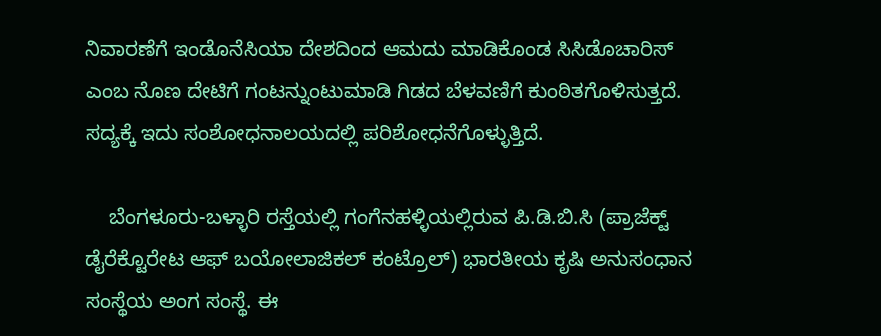ನಿವಾರಣೆಗೆ ಇಂಡೊನೆಸಿಯಾ ದೇಶದಿಂದ ಆಮದು ಮಾಡಿಕೊಂಡ ಸಿಸಿಡೊಚಾರಿಸ್ ಎಂಬ ನೊಣ ದೇಟಿಗೆ ಗಂಟನ್ನುಂಟುಮಾಡಿ ಗಿಡದ ಬೆಳವಣಿಗೆ ಕುಂಠಿತಗೊಳಿಸುತ್ತದೆ. ಸದ್ಯಕ್ಕೆ ಇದು ಸಂಶೋಧನಾಲಯದಲ್ಲಿ ಪರಿಶೋಧನೆಗೊಳ್ಳುತ್ತಿದೆ.

    ಬೆಂಗಳೂರು-ಬಳ್ಳಾರಿ ರಸ್ತೆಯಲ್ಲಿ ಗಂಗೆನಹಳ್ಳಿಯಲ್ಲಿರುವ ಪಿ.ಡಿ.ಬಿ.ಸಿ (ಪ್ರಾಜೆಕ್ಟ್ ಡೈರೆಕ್ಟೊರೇಟ ಆಫ್ ಬಯೋಲಾಜಿಕಲ್ ಕಂಟ್ರೊಲ್) ಭಾರತೀಯ ಕೃಷಿ ಅನುಸಂಧಾನ ಸಂಸ್ಥೆಯ ಅಂಗ ಸಂಸ್ಥೆ. ಈ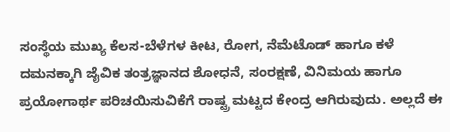ಸಂಸ್ಥೆಯ ಮುಖ್ಯ ಕೆಲಸ-ಬೆಳೆಗಳ ಕೀಟ, ರೋಗ, ನೆಮೆಟೊಡ್ ಹಾಗೂ ಕಳೆ ದಮನಕ್ಕಾಗಿ ಜೈವಿಕ ತಂತ್ರಜ್ಞಾನದ ಶೋಧನೆ, ಸಂರಕ್ಷಣೆ, ವಿನಿಮಯ ಹಾಗೂ ಪ್ರಯೋಗಾರ್ಥ ಪರಿಚಯಿಸುವಿಕೆಗೆ ರಾಷ್ಟ್ರ ಮಟ್ಟದ ಕೇಂದ್ರ ಆಗಿರುವುದು. ಅಲ್ಲದೆ ಈ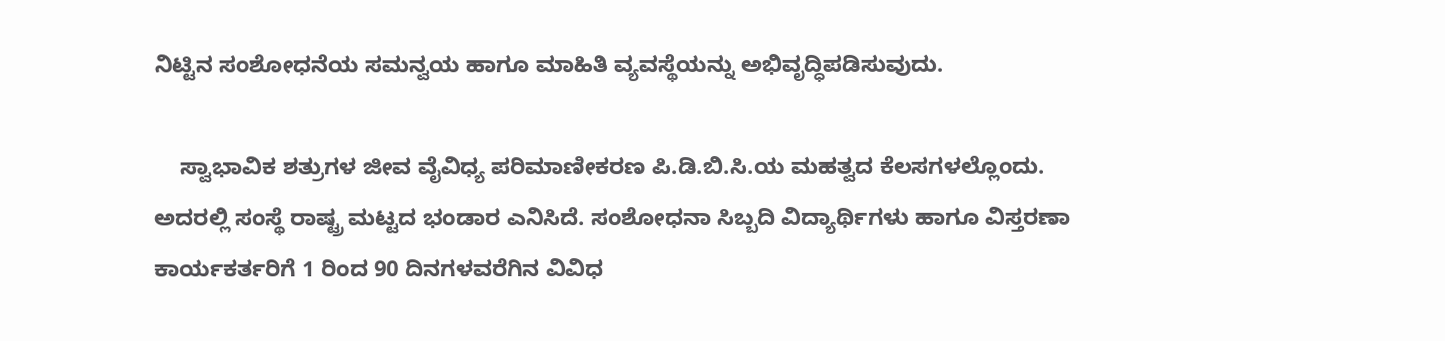ನಿಟ್ಟಿನ ಸಂಶೋಧನೆಯ ಸಮನ್ವಯ ಹಾಗೂ ಮಾಹಿತಿ ವ್ಯವಸ್ಥೆಯನ್ನು ಅಭಿವೃದ್ಧಿಪಡಿಸುವುದು.

    ಸ್ವಾಭಾವಿಕ ಶತ್ರುಗಳ ಜೀವ ವೈವಿಧ್ಯ ಪರಿಮಾಣೀಕರಣ ಪಿ.ಡಿ.ಬಿ.ಸಿ.ಯ ಮಹತ್ವದ ಕೆಲಸಗಳಲ್ಲೊಂದು. ಅದರಲ್ಲಿ ಸಂಸ್ಥೆ ರಾಷ್ಟ್ರ ಮಟ್ಟದ ಭಂಡಾರ ಎನಿಸಿದೆ. ಸಂಶೋಧನಾ ಸಿಬ್ಬದಿ ವಿದ್ಯಾರ್ಥಿಗಳು ಹಾಗೂ ವಿಸ್ತರಣಾ ಕಾರ್ಯಕರ್ತರಿಗೆ 1 ರಿಂದ 90 ದಿನಗಳವರೆಗಿನ ವಿವಿಧ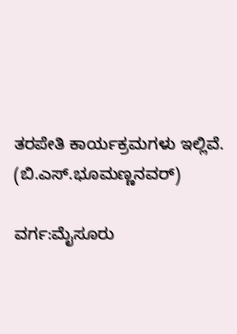ತರಪೇತಿ ಕಾರ್ಯಕ್ರಮಗಳು ಇಲ್ಲಿವೆ.             (ಬಿ.ಎಸ್.ಭೂಮಣ್ಣನವರ್)

ವರ್ಗ:ಮೈಸೂರು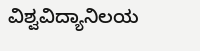ವಿಶ್ವವಿದ್ಯಾನಿಲಯ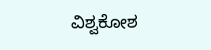ವಿಶ್ವಕೋಶ